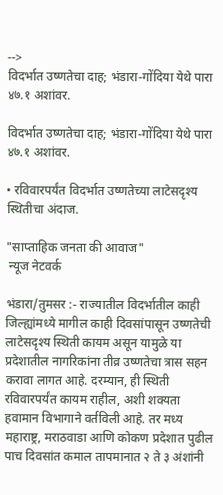-->
विदर्भात उष्णतेचा दाह; भंडारा-गोंदिया येथे पारा ४७.१ अशांवर.

विदर्भात उष्णतेचा दाह; भंडारा-गोंदिया येथे पारा ४७.१ अशांवर.

• रविवारपर्यंत विदर्भात उष्णतेच्या लाटेसदृश्य स्थितीचा अंदाज.

"साप्ताहिक जनता की आवाज"
 न्यूज नेटवर्क

भंडारा/तुमसर :- राज्यातील विदर्भातील काही जिल्ह्यांमध्ये मागील काही दिवसांपासून उष्णतेची लाटेसदृश्य स्थिती कायम असून यामुळे या प्रदेशातील नागरिकांना तीव्र उष्णतेचा त्रास सहन करावा लागत आहे. दरम्यान, ही स्थिती रविवारपर्यंत कायम राहील, अशी शक्यता हवामान विभागाने वर्तविली आहे. तर मध्य महाराष्ट्र, मराठवाडा आणि कोकण प्रदेशात पुढील पाच दिवसांत कमाल तापमानात २ ते ३ अंशांनी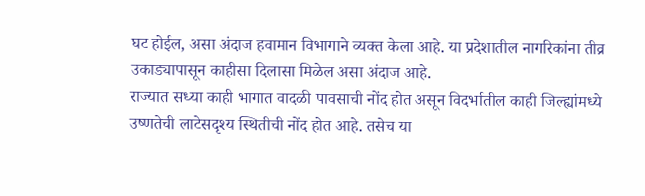घट होईल, असा अंदाज हवामान विभागाने व्यक्त केला आहे. या प्रदेशातील नागरिकांना तीव्र उकाड्यापासून काहीसा दिलासा मिळेल असा अंदाज आहे.
राज्यात सध्या काही भागात वादळी पावसाची नोंद होत असून विदर्भातील काही जिल्ह्यांमध्ये उष्णतेची लाटेसदृश्य स्थितीची नोंद होत आहे. तसेच या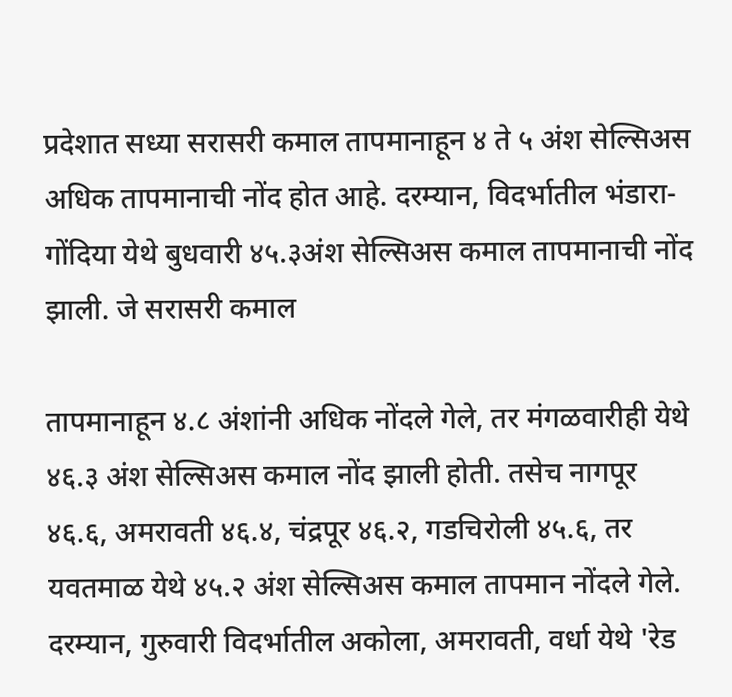प्रदेशात सध्या सरासरी कमाल तापमानाहून ४ ते ५ अंश सेल्सिअस अधिक तापमानाची नोंद होत आहे. दरम्यान, विदर्भातील भंडारा-गोंदिया येथे बुधवारी ४५.३अंश सेल्सिअस कमाल तापमानाची नोंद झाली. जे सरासरी कमाल

तापमानाहून ४.८ अंशांनी अधिक नोंदले गेले, तर मंगळवारीही येथे ४६.३ अंश सेल्सिअस कमाल नोंद झाली होती. तसेच नागपूर ४६.६, अमरावती ४६.४, चंद्रपूर ४६.२, गडचिरोली ४५.६, तर यवतमाळ येथे ४५.२ अंश सेल्सिअस कमाल तापमान नोंदले गेले. दरम्यान, गुरुवारी विदर्भातील अकोला, अमरावती, वर्धा येथे 'रेड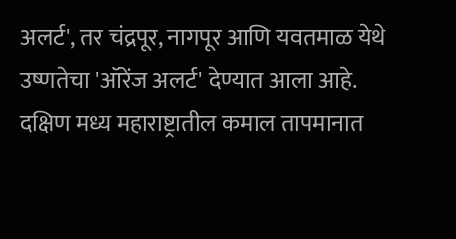अलर्ट', तर चंद्रपूर, नागपूर आणि यवतमाळ येथे उष्णतेचा 'ऑरेंज अलर्ट' देण्यात आला आहे.
दक्षिण मध्य महाराष्ट्रातील कमाल तापमानात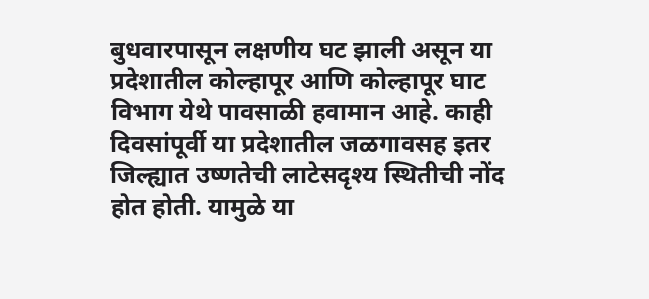बुधवारपासून लक्षणीय घट झाली असून या प्रदेशातील कोल्हापूर आणि कोल्हापूर घाट विभाग येथे पावसाळी हवामान आहे. काही दिवसांपूर्वी या प्रदेशातील जळगावसह इतर जिल्ह्यात उष्णतेची लाटेसदृश्य स्थितीची नोंद होत होती. यामुळे या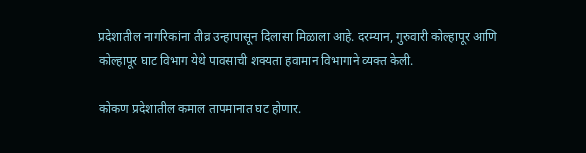प्रदेशातील नागरिकांना तीव्र उन्हापासून दिलासा मिळाला आहे. दरम्यान, गुरुवारी कोल्हापूर आणि कोल्हापूर घाट विभाग येथे पावसाची शक्यता हवामान विभागाने व्यक्त केली.

कोकण प्रदेशातील कमाल तापमानात घट होणार.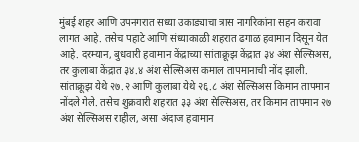मुंबई शहर आणि उपनगरात सध्या उकाड्याचा त्रास नागरिकांना सहन करावा लागत आहे. तसेच पहाटे आणि संध्याकाळी शहरात ढगाळ हवामान दिसून येत आहे. दरम्यान, बुधवारी हवामान केंद्राच्या सांताक्रूझ केंद्रात ३४ अंश सेल्सिअस, तर कुलाबा केंद्रात ३४.४ अंश सेल्सिअस कमाल तापमानाची नोंद झाली. सांताक्रूझ येथे २७.२ आणि कुलाबा येथे २६.८ अंश सेल्सिअस किमान तापमान नोंदले गेले. तसेच शुक्रवारी शहरात ३३ अंश सेल्सिअस, तर किमान तापमान २७ अंश सेल्सिअस राहील, असा अंदाज हवामान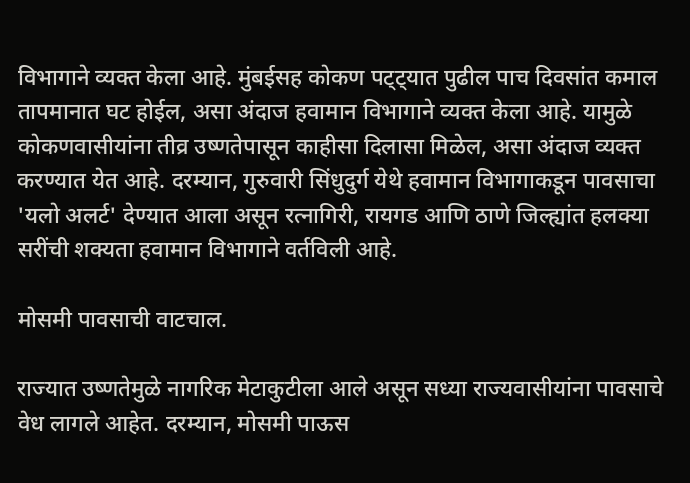विभागाने व्यक्त केला आहे. मुंबईसह कोकण पट्ट्यात पुढील पाच दिवसांत कमाल तापमानात घट होईल, असा अंदाज हवामान विभागाने व्यक्त केला आहे. यामुळे कोकणवासीयांना तीव्र उष्णतेपासून काहीसा दिलासा मिळेल, असा अंदाज व्यक्त करण्यात येत आहे. दरम्यान, गुरुवारी सिंधुदुर्ग येथे हवामान विभागाकडून पावसाचा 'यलो अलर्ट' देण्यात आला असून रत्नागिरी, रायगड आणि ठाणे जिल्ह्यांत हलक्या सरींची शक्यता हवामान विभागाने वर्तविली आहे.

मोसमी पावसाची वाटचाल.

राज्यात उष्णतेमुळे नागरिक मेटाकुटीला आले असून सध्या राज्यवासीयांना पावसाचे वेध लागले आहेत. दरम्यान, मोसमी पाऊस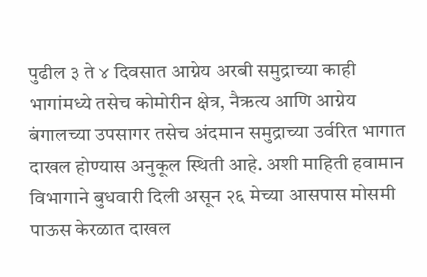पुढील ३ ते ४ दिवसात आग्नेय अरबी समुद्राच्या काही भागांमध्ये तसेच कोमोरीन क्षेत्र, नैऋत्य आणि आग्नेय बंगालच्या उपसागर तसेच अंदमान समुद्राच्या उर्वरित भागात दाखल होण्यास अनुकूल स्थिती आहे. अशी माहिती हवामान विभागाने बुधवारी दिली असून २६ मेच्या आसपास मोसमी पाऊस केरळात दाखल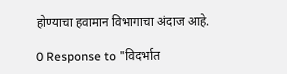होण्याचा हवामान विभागाचा अंदाज आहे.

0 Response to "विदर्भात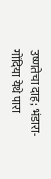उष्णतेचा दाह; भंडारा-गोंदिया येथे पारा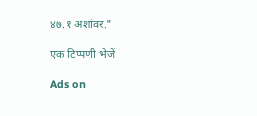४७.१ अशांवर."

एक टिप्पणी भेजें

Ads on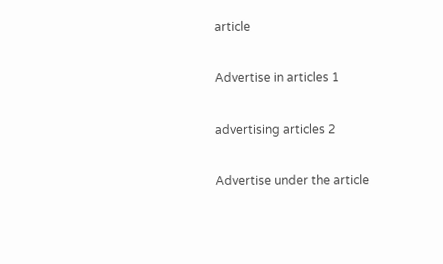article

Advertise in articles 1

advertising articles 2

Advertise under the article